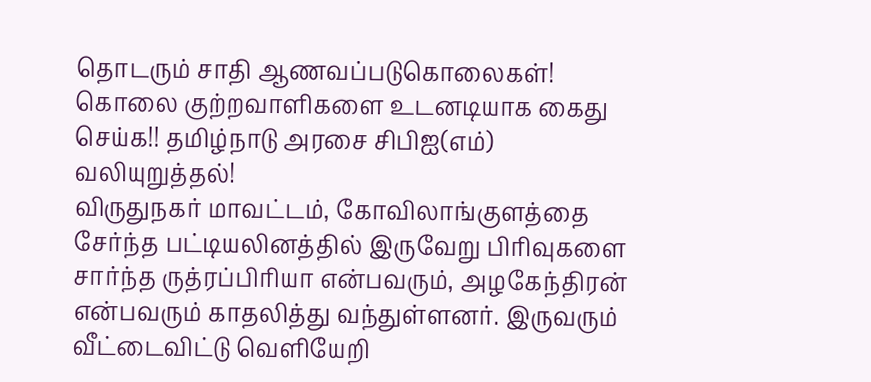தொடரும் சாதி ஆணவப்படுகொலைகள்! கொலை குற்றவாளிகளை உடனடியாக கைது செய்க!! தமிழ்நாடு அரசை சிபிஐ(எம்) வலியுறுத்தல்!
விருதுநகர் மாவட்டம், கோவிலாங்குளத்தை சேர்ந்த பட்டியலினத்தில் இருவேறு பிரிவுகளை சார்ந்த ருத்ரப்பிரியா என்பவரும், அழகேந்திரன் என்பவரும் காதலித்து வந்துள்ளனர். இருவரும் வீட்டைவிட்டு வெளியேறி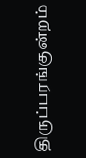திருப்பரங்குன்றம்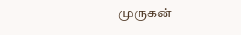முருகன்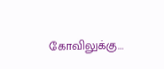கோவிலுக்கு...